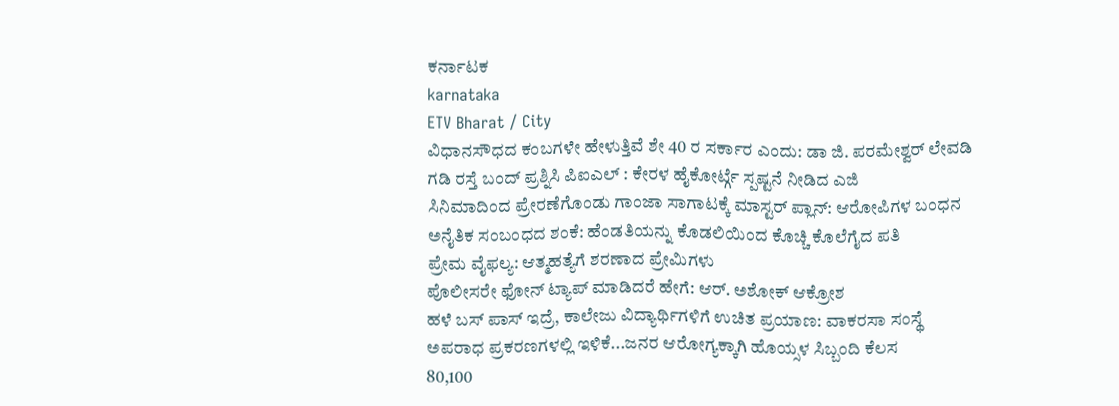ಕರ್ನಾಟಕ
karnataka
ETV Bharat / City
ವಿಧಾನಸೌಧದ ಕಂಬಗಳೇ ಹೇಳುತ್ತಿವೆ ಶೇ 40 ರ ಸರ್ಕಾರ ಎಂದು: ಡಾ ಜಿ. ಪರಮೇಶ್ವರ್ ಲೇವಡಿ
ಗಡಿ ರಸ್ತೆ ಬಂದ್ ಪ್ರಶ್ನಿಸಿ ಪಿಐಎಲ್ : ಕೇರಳ ಹೈಕೋರ್ಟ್ಗೆ ಸ್ಪಷ್ಟನೆ ನೀಡಿದ ಎಜಿ
ಸಿನಿಮಾದಿಂದ ಪ್ರೇರಣೆಗೊಂಡು ಗಾಂಜಾ ಸಾಗಾಟಕ್ಕೆ ಮಾಸ್ಟರ್ ಪ್ಲಾನ್: ಆರೋಪಿಗಳ ಬಂಧನ
ಅನೈತಿಕ ಸಂಬಂಧದ ಶಂಕೆ: ಹೆಂಡತಿಯನ್ನು ಕೊಡಲಿಯಿಂದ ಕೊಚ್ಚಿ ಕೊಲೆಗೈದ ಪತಿ
ಪ್ರೇಮ ವೈಫಲ್ಯ: ಆತ್ಮಹತ್ಯೆಗೆ ಶರಣಾದ ಪ್ರೇಮಿಗಳು
ಪೊಲೀಸರೇ ಫೋನ್ ಟ್ಯಾಪ್ ಮಾಡಿದರೆ ಹೇಗೆ: ಆರ್. ಅಶೋಕ್ ಆಕ್ರೋಶ
ಹಳೆ ಬಸ್ ಪಾಸ್ ಇದ್ರೆ, ಕಾಲೇಜು ವಿದ್ಯಾರ್ಥಿಗಳಿಗೆ ಉಚಿತ ಪ್ರಯಾಣ: ವಾಕರಸಾ ಸಂಸ್ಥೆ
ಅಪರಾಧ ಪ್ರಕರಣಗಳಲ್ಲಿ ಇಳಿಕೆ...ಜನರ ಆರೋಗ್ಯಕ್ಕಾಗಿ ಹೊಯ್ಸಳ ಸಿಬ್ಬಂದಿ ಕೆಲಸ
80,100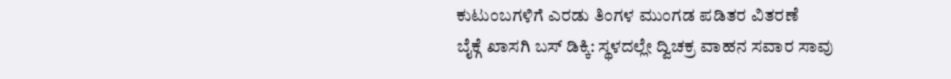ಕುಟುಂಬಗಳಿಗೆ ಎರಡು ತಿಂಗಳ ಮುಂಗಡ ಪಡಿತರ ವಿತರಣೆ
ಬೈಕ್ಗೆ ಖಾಸಗಿ ಬಸ್ ಡಿಕ್ಕಿ: ಸ್ಥಳದಲ್ಲೇ ದ್ವಿಚಕ್ರ ವಾಹನ ಸವಾರ ಸಾವು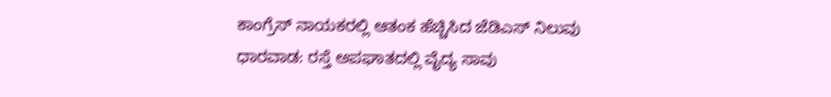ಕಾಂಗ್ರೆಸ್ ನಾಯಕರಲ್ಲಿ ಆತಂಕ ಹೆಚ್ಚಿಸಿದ ಜೆಡಿಎಸ್ ನಿಲುವು
ಧಾರವಾಡ: ರಸ್ತೆ ಅಪಘಾತದಲ್ಲಿ ವೈದ್ಯ ಸಾವು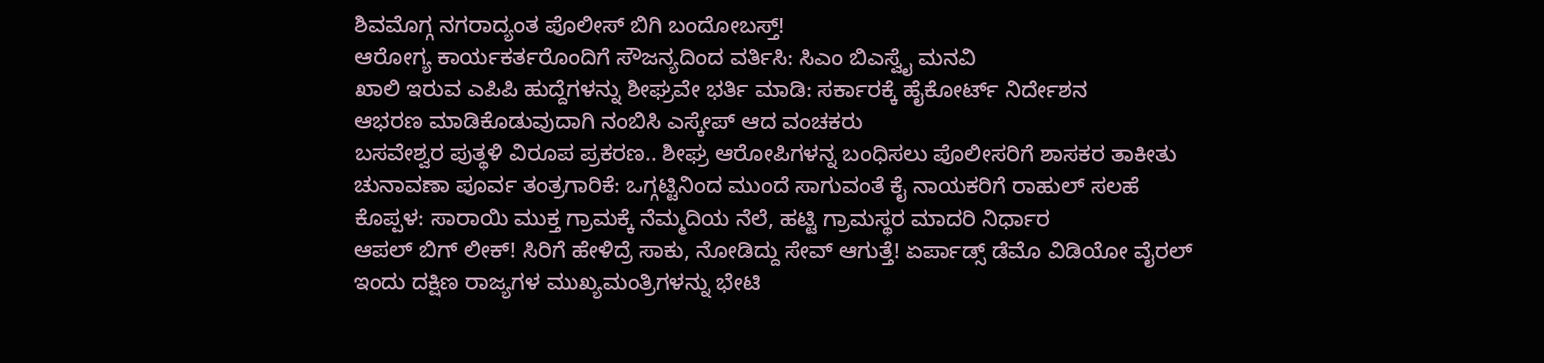ಶಿವಮೊಗ್ಗ ನಗರಾದ್ಯಂತ ಪೊಲೀಸ್ ಬಿಗಿ ಬಂದೋಬಸ್ತ್!
ಆರೋಗ್ಯ ಕಾರ್ಯಕರ್ತರೊಂದಿಗೆ ಸೌಜನ್ಯದಿಂದ ವರ್ತಿಸಿ: ಸಿಎಂ ಬಿಎಸ್ವೈ ಮನವಿ
ಖಾಲಿ ಇರುವ ಎಪಿಪಿ ಹುದ್ದೆಗಳನ್ನು ಶೀಘ್ರವೇ ಭರ್ತಿ ಮಾಡಿ: ಸರ್ಕಾರಕ್ಕೆ ಹೈಕೋರ್ಟ್ ನಿರ್ದೇಶನ
ಆಭರಣ ಮಾಡಿಕೊಡುವುದಾಗಿ ನಂಬಿಸಿ ಎಸ್ಕೇಪ್ ಆದ ವಂಚಕರು
ಬಸವೇಶ್ವರ ಪುತ್ಥಳಿ ವಿರೂಪ ಪ್ರಕರಣ.. ಶೀಘ್ರ ಆರೋಪಿಗಳನ್ನ ಬಂಧಿಸಲು ಪೊಲೀಸರಿಗೆ ಶಾಸಕರ ತಾಕೀತು
ಚುನಾವಣಾ ಪೂರ್ವ ತಂತ್ರಗಾರಿಕೆ: ಒಗ್ಗಟ್ಟಿನಿಂದ ಮುಂದೆ ಸಾಗುವಂತೆ ಕೈ ನಾಯಕರಿಗೆ ರಾಹುಲ್ ಸಲಹೆ
ಕೊಪ್ಪಳ: ಸಾರಾಯಿ ಮುಕ್ತ ಗ್ರಾಮಕ್ಕೆ ನೆಮ್ಮದಿಯ ನೆಲೆ, ಹಟ್ಟಿ ಗ್ರಾಮಸ್ಥರ ಮಾದರಿ ನಿರ್ಧಾರ
ಆಪಲ್ ಬಿಗ್ ಲೀಕ್! ಸಿರಿಗೆ ಹೇಳಿದ್ರೆ ಸಾಕು, ನೋಡಿದ್ದು ಸೇವ್ ಆಗುತ್ತೆ! ಏರ್ಪಾಡ್ಸ್ ಡೆಮೊ ವಿಡಿಯೋ ವೈರಲ್
ಇಂದು ದಕ್ಷಿಣ ರಾಜ್ಯಗಳ ಮುಖ್ಯಮಂತ್ರಿಗಳನ್ನು ಭೇಟಿ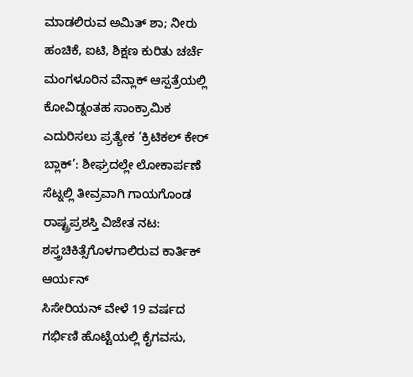ಮಾಡಲಿರುವ ಅಮಿತ್ ಶಾ; ನೀರು ಹಂಚಿಕೆ, ಐಟಿ, ಶಿಕ್ಷಣ ಕುರಿತು ಚರ್ಚೆ
ಮಂಗಳೂರಿನ ವೆನ್ಲಾಕ್ ಆಸ್ಪತ್ರೆಯಲ್ಲಿ ಕೋವಿಡ್ನಂತಹ ಸಾಂಕ್ರಾಮಿಕ ಎದುರಿಸಲು ಪ್ರತ್ಯೇಕ ‘ಕ್ರಿಟಿಕಲ್ ಕೇರ್ ಬ್ಲಾಕ್’: ಶೀಘ್ರದಲ್ಲೇ ಲೋಕಾರ್ಪಣೆ
ಸೆಟ್ನಲ್ಲಿ ತೀವ್ರವಾಗಿ ಗಾಯಗೊಂಡ ರಾಷ್ಟ್ರಪ್ರಶಸ್ತಿ ವಿಜೇತ ನಟ: ಶಸ್ತ್ರಚಿಕಿತ್ಸೆಗೊಳಗಾಲಿರುವ ಕಾರ್ತಿಕ್ ಆರ್ಯನ್
ಸಿಸೇರಿಯನ್ ವೇಳೆ 19 ವರ್ಷದ ಗರ್ಭಿಣಿ ಹೊಟ್ಟೆಯಲ್ಲಿ ಕೈಗವಸು,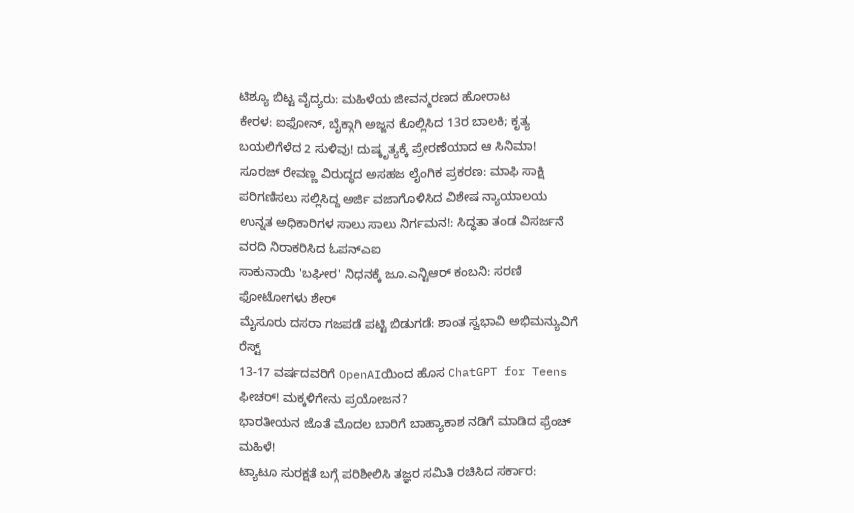ಟಿಶ್ಯೂ ಬಿಟ್ಟ ವೈದ್ಯರು: ಮಹಿಳೆಯ ಜೀವನ್ಮರಣದ ಹೋರಾಟ
ಕೇರಳ: ಐಫೋನ್, ಬೈಕ್ಗಾಗಿ ಅಜ್ಜನ ಕೊಲ್ಲಿಸಿದ 13ರ ಬಾಲಕಿ; ಕೃತ್ಯ ಬಯಲಿಗೆಳೆದ 2 ಸುಳಿವು! ದುಷ್ಕೃತ್ಯಕ್ಕೆ ಪ್ರೇರಣೆಯಾದ ಆ ಸಿನಿಮಾ!
ಸೂರಜ್ ರೇವಣ್ಣ ವಿರುದ್ಧದ ಅಸಹಜ ಲೈಂಗಿಕ ಪ್ರಕರಣ: ಮಾಫಿ ಸಾಕ್ಷಿ ಪರಿಗಣಿಸಲು ಸಲ್ಲಿಸಿದ್ದ ಅರ್ಜಿ ವಜಾಗೊಳಿಸಿದ ವಿಶೇಷ ನ್ಯಾಯಾಲಯ
ಉನ್ನತ ಅಧಿಕಾರಿಗಳ ಸಾಲು ಸಾಲು ನಿರ್ಗಮನ!: ಸಿದ್ಧತಾ ತಂಡ ವಿಸರ್ಜನೆ ವರದಿ ನಿರಾಕರಿಸಿದ ಓಪನ್ಎಐ
ಸಾಕುನಾಯಿ 'ಬಘೀರ' ನಿಧನಕ್ಕೆ ಜೂ.ಎನ್ಟಿಆರ್ ಕಂಬನಿ: ಸರಣಿ ಫೋಟೋಗಳು ಶೇರ್
ಮೈಸೂರು ದಸರಾ ಗಜಪಡೆ ಪಟ್ಟಿ ಬಿಡುಗಡೆ: ಶಾಂತ ಸ್ವಭಾವಿ ಅಭಿಮನ್ಯುವಿಗೆ ರೆಸ್ಟ್
13-17 ವರ್ಷದವರಿಗೆ OpenAIಯಿಂದ ಹೊಸ ChatGPT for Teens ಫೀಚರ್! ಮಕ್ಕಳಿಗೇನು ಪ್ರಯೋಜನ?
ಭಾರತೀಯನ ಜೊತೆ ಮೊದಲ ಬಾರಿಗೆ ಬಾಹ್ಯಾಕಾಶ ನಡಿಗೆ ಮಾಡಿದ ಫ್ರೆಂಚ್ ಮಹಿಳೆ!
ಟ್ಯಾಟೂ ಸುರಕ್ಷತೆ ಬಗ್ಗೆ ಪರಿಶೀಲಿಸಿ ತಜ್ಞರ ಸಮಿತಿ ರಚಿಸಿದ ಸರ್ಕಾರ: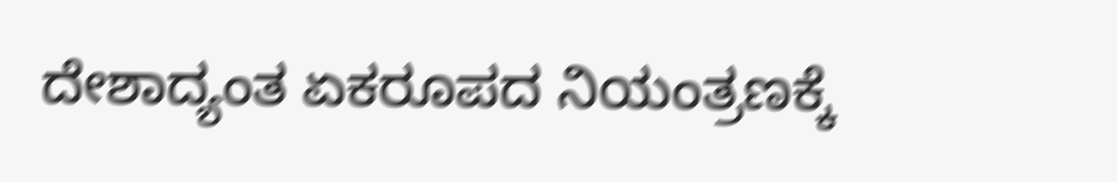ದೇಶಾದ್ಯಂತ ಏಕರೂಪದ ನಿಯಂತ್ರಣಕ್ಕೆ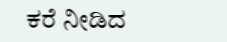ಕರೆ ನೀಡಿದ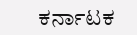ಕರ್ನಾಟಕ